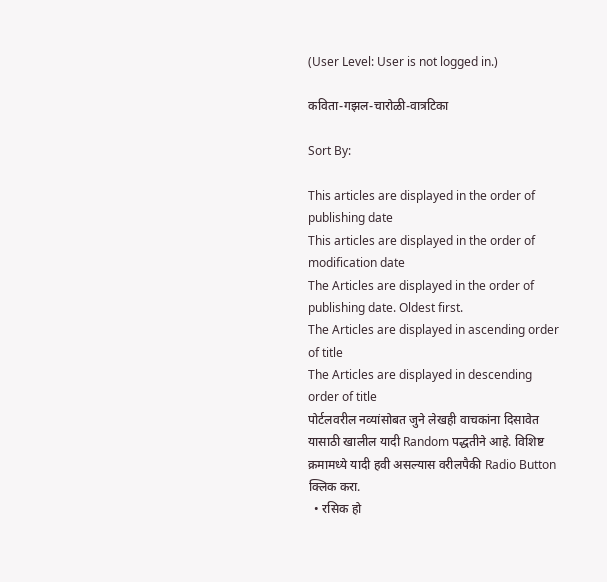(User Level: User is not logged in.)

कविता-गझल-चारोळी-वात्रटिका

Sort By:

This articles are displayed in the order of publishing date
This articles are displayed in the order of modification date
The Articles are displayed in the order of publishing date. Oldest first.
The Articles are displayed in ascending order of title
The Articles are displayed in descending order of title
पोर्टलवरील नव्यांसोबत जुने लेखही वाचकांना दिसावेत यासाठी खालील यादी Random पद्धतीने आहे. विशिष्ट क्रमामध्ये यादी हवी असल्यास वरीलपैकी Radio Button क्लिक करा.
  • रसिक हो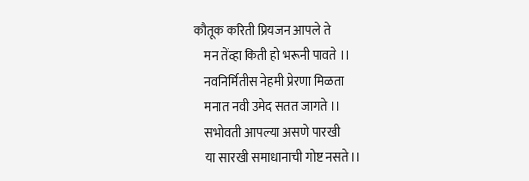कौतूक करिती प्रियजन आपले ते
    मन तेंव्हा किती हो भरूनी पावते ।।
    नवनिर्मितीस नेहमी प्रेरणा मिळता
    मनात नवी उमेद सतत जागते ।।
    सभोवती आपल्या असणे पारखी
    या सारखी समाधानाची गोष्ट नसते।।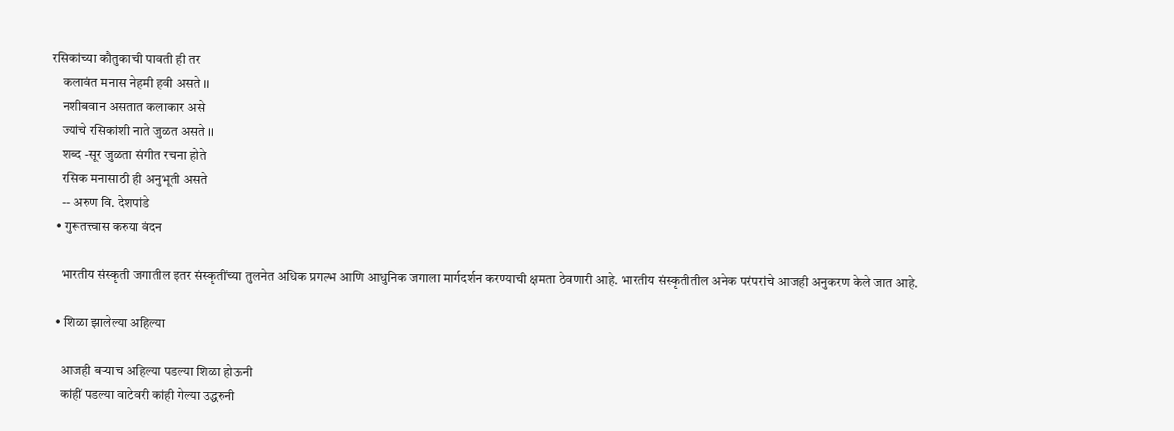रसिकांच्या कौतुकाची पावती ही तर
    कलावंत मनास नेहमी हवी असते ।।
    नशीबवान असतात कलाकार असे
    ज्यांचे रसिकांशी नाते जुळत असते ।।
    शब्द -सूर जुळता संगीत रचना होते
    रसिक मनासाठी ही अनुभूती असते
    -- अरुण वि. देशपांडे
  • गुरूतत्त्वास करुया वंदन

    भारतीय संस्कृती जगातील इतर संस्कृतींच्या तुलनेत अधिक प्रगल्भ आणि आधुनिक जगाला मार्गदर्शन करण्याची क्षमता ठेवणारी आहे. भारतीय संस्कृतीतील अनेक परंपरांचे आजही अनुकरण केले जात आहे.

  • शिळा झालेल्या अहिल्या

    आजही बऱ्याच अहिल्या पडल्या शिळा होऊनी
    कांहीं पडल्या वाटेवरी कांही गेल्या उद्धरुनी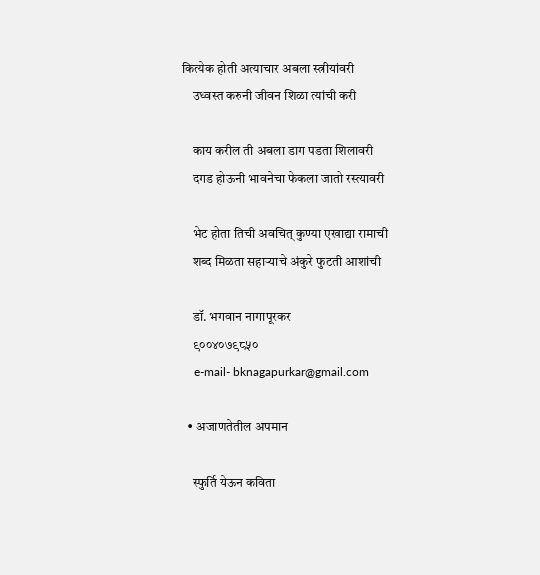कित्येक होती अत्याचार अबला स्त्रीयांवरी
    उध्वस्त करुनी जीवन शिळा त्यांची करी

    काय करील ती अबला डाग पडता शिलावरी
    दगड होऊनी भावनेचा फेकला जातो रस्त्यावरी

    भेट होता तिची अवचित् कुण्या एखाद्या रामाची
    शब्द मिळता सहाऱ्याचे अंकुरे फुटती आशांची

    डॉ. भगवान नागापूरकर
    ९००४०७९८५०
    e-mail- bknagapurkar@gmail.com

  • अजाणतेतील अपमान

    स्फुर्ति येऊन कविता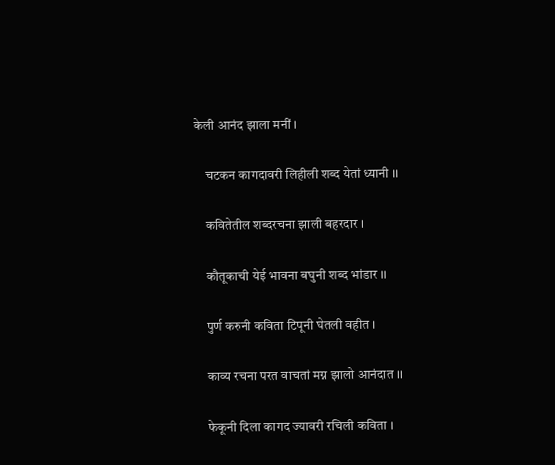केली आनंद झाला मनीं ।

    चटकन कागदावरी लिहीली शब्द येतां ध्यानी ।।

    कवितेतील शब्दरचना झाली बहरदार ।

    कौतूकाची येई भावना बघुनी शब्द भांडार ।।

    पुर्ण करुनी कविता टिपूनी घेतली वहीत ।

    काव्य रचना परत वाचतां मग्न झालो आनंदात ।।

    फेकूनी दिला कागद ज्यावरी रचिली कविता ।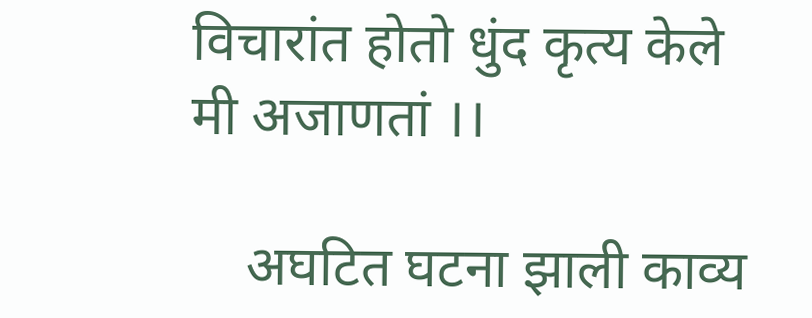विचारांत होतो धुंद कृत्य केले मी अजाणतां ।।

    अघटित घटना झाली काव्य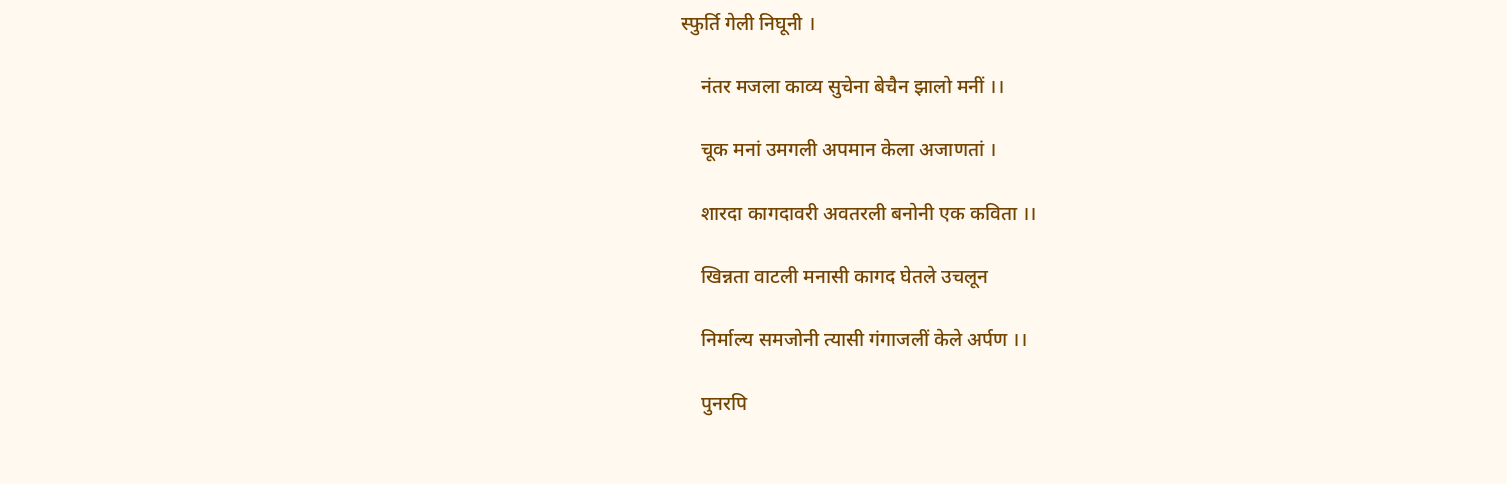स्फुर्ति गेली निघूनी ।

    नंतर मजला काव्य सुचेना बेचैन झालो मनीं ।।

    चूक मनां उमगली अपमान केला अजाणतां ।

    शारदा कागदावरी अवतरली बनोनी एक कविता ।।

    खिन्नता वाटली मनासी कागद घेतले उचलून

    निर्माल्य समजोनी त्यासी गंगाजलीं केले अर्पण ।।

    पुनरपि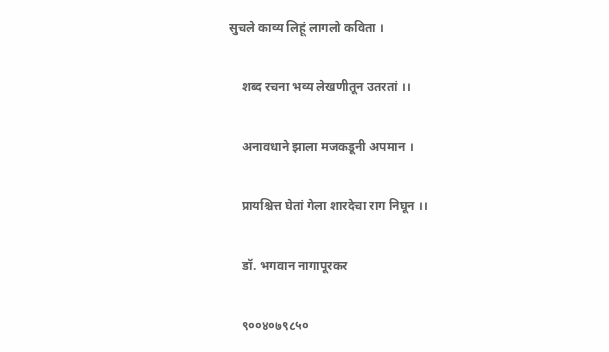सुचले काव्य लिहूं लागलो कविता ।

    शब्द रचना भव्य लेखणीतून उतरतां ।।

    अनावधाने झाला मजकडूनी अपमान ।

    प्रायश्चित्त घेतां गेला शारदेचा राग निघून ।।

    डॉ. भगवान नागापूरकर

    ९००४०७९८५०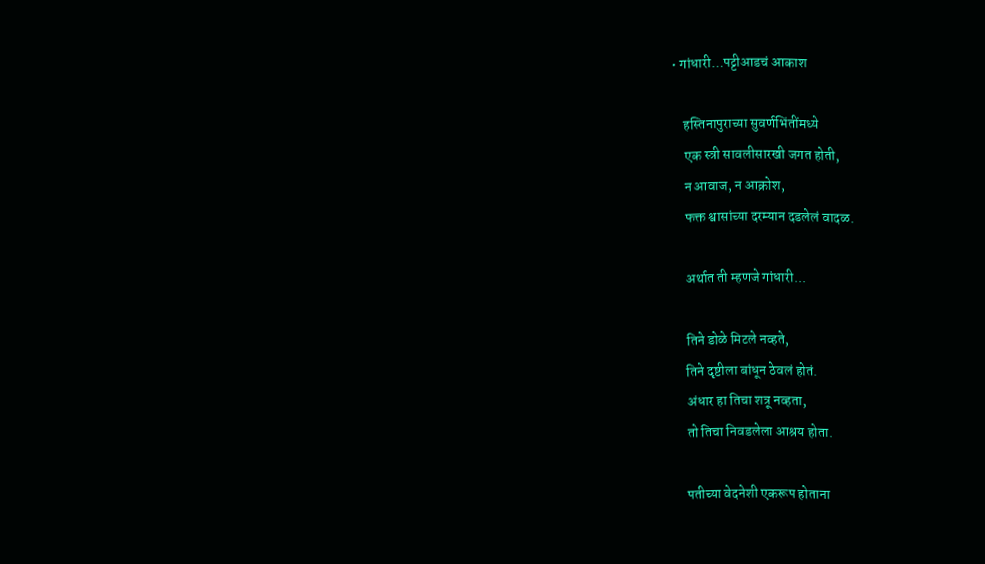• गांधारी…पट्टीआडचं आकाश

    हस्तिनापुराच्या सुवर्णभिंतींमध्ये
    एक स्त्री सावलीसारखी जगत होती,
    न आवाज, न आक्रोश,
    फक्त श्वासांच्या दरम्यान दडलेलं वादळ.

    अर्थात ती म्हणजे गांधारी...

    तिने डोळे मिटले नव्हते,
    तिने दृष्टीला बांधून ठेवलं होतं.
    अंधार हा तिचा शत्रू नव्हता,
    तो तिचा निवडलेला आश्रय होता.

    पतीच्या वेदनेशी एकरूप होताना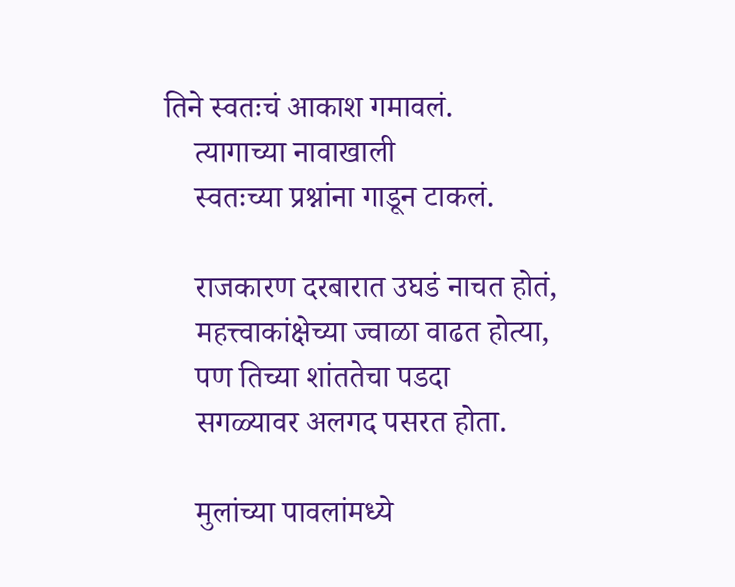तिने स्वतःचं आकाश गमावलं.
    त्यागाच्या नावाखाली
    स्वतःच्या प्रश्नांना गाडून टाकलं.

    राजकारण दरबारात उघडं नाचत होतं,
    महत्त्वाकांक्षेच्या ज्वाळा वाढत होत्या,
    पण तिच्या शांततेचा पडदा
    सगळ्यावर अलगद पसरत होता.

    मुलांच्या पावलांमध्ये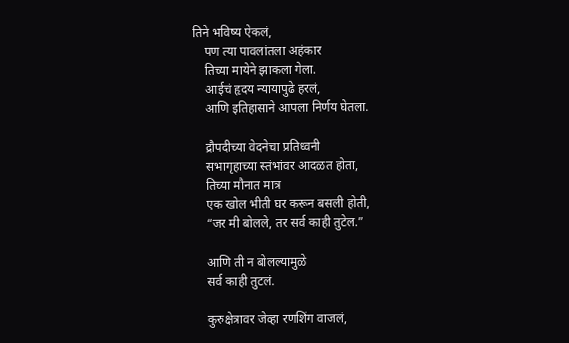तिने भविष्य ऐकलं,
    पण त्या पावलांतला अहंकार
    तिच्या मायेने झाकला गेला.
    आईचं हृदय न्यायापुढे हरलं,
    आणि इतिहासाने आपला निर्णय घेतला.

    द्रौपदीच्या वेदनेचा प्रतिध्वनी
    सभागृहाच्या स्तंभांवर आदळत होता,
    तिच्या मौनात मात्र
    एक खोल भीती घर करून बसली होती,
    “जर मी बोलले, तर सर्व काही तुटेल.”

    आणि ती न बोलल्यामुळे
    सर्व काही तुटलं.

    कुरुक्षेत्रावर जेव्हा रणशिंग वाजलं,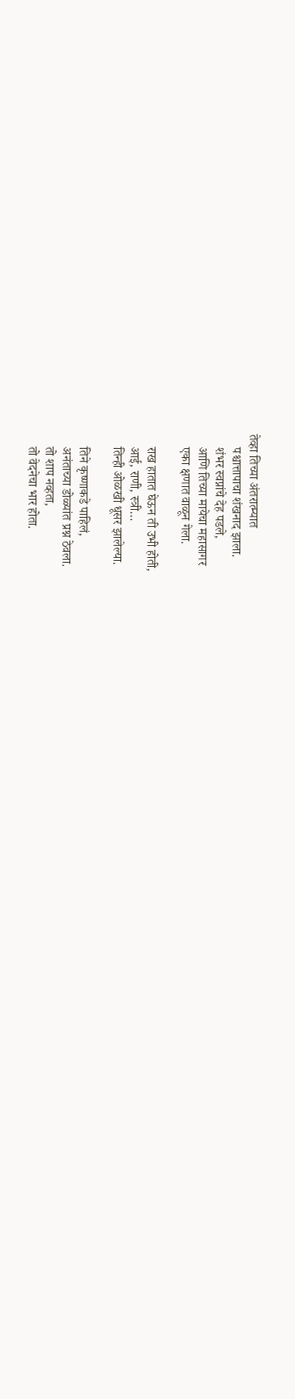तेव्हा तिच्या अंतरात्म्यात
    पश्चात्तापाचा शंखनाद झाला.
    शंभर स्वप्नांचे देह पडले,
    आणि तिच्या मायेचा महासागर
    एका क्षणात वाळून गेला.

    राख हातात घेऊन ती उभी होती,
    आई, राणी, स्त्री…
    तिन्ही ओळखी धूसर झालेल्या.

    तिने कृष्णाकडे पाहिलं,
    अनंताच्या डोळ्यांत प्रश्न ठेवला.
    तो शाप नव्हता,
    तो वेदनेचा भार होता.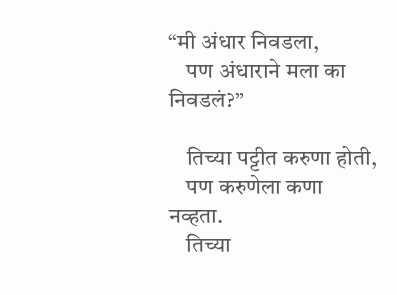“मी अंधार निवडला,
    पण अंधाराने मला का निवडलं?”

    तिच्या पट्टीत करुणा होती,
    पण करुणेला कणा नव्हता.
    तिच्या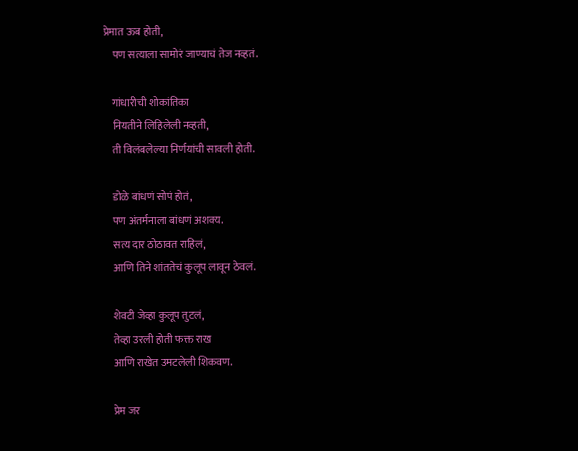प्रेमात ऊब होती,
    पण सत्याला सामोरं जाण्याचं तेज नव्हतं.

    गांधारीची शोकांतिका
    नियतीने लिहिलेली नव्हती,
    ती विलंबलेल्या निर्णयांची सावली होती.

    डोळे बांधणं सोपं होतं,
    पण अंतर्मनाला बांधणं अशक्य.
    सत्य दार ठोठावत राहिलं,
    आणि तिने शांततेचं कुलूप लावून ठेवलं.

    शेवटी जेव्हा कुलूप तुटलं,
    तेव्हा उरली होती फक्त राख
    आणि राखेत उमटलेली शिकवण.

    प्रेम जर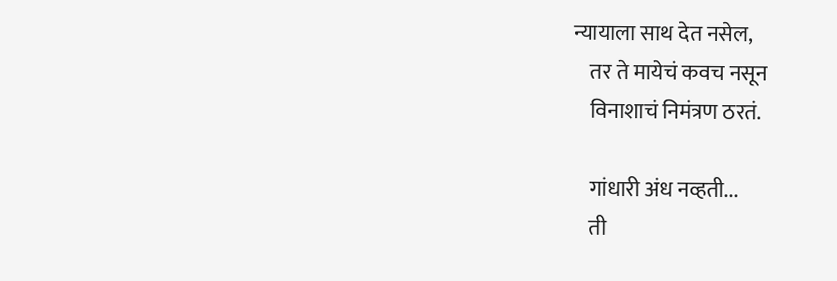न्यायाला साथ देत नसेल,
    तर ते मायेचं कवच नसून
    विनाशाचं निमंत्रण ठरतं.

    गांधारी अंध नव्हती...
    ती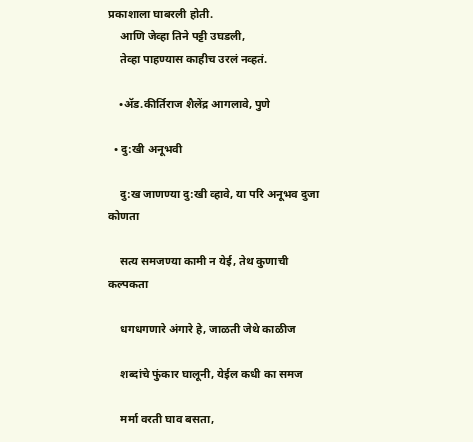प्रकाशाला घाबरली होती.
    आणि जेव्हा तिने पट्टी उघडली,
    तेव्हा पाहण्यास काहीच उरलं नव्हतं.

    •ॲड.कीर्तिराज शैलेंद्र आगलावे, पुणे

  • दु:खी अनूभवी

    दु:ख जाणण्या दु:खी व्हावे, या परि अनूभव दुजा कोणता

    सत्य समजण्या कामी न येई, तेथ कुणाची कल्पकता

    धगधगणारे अंगारे हे, जाळती जेथे काळीज

    शब्दांचे फुंकार घालूनी, येईल कधी का समज

    मर्मा वरती घाव बसता,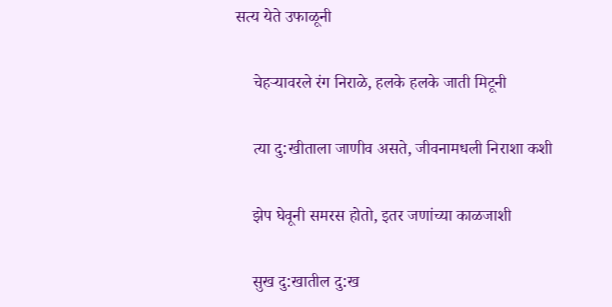सत्य येते उफाळूनी

    चेहऱ्यावरले रंग निराळे, हलके हलके जाती मिटूनी

    त्या दु:खीताला जाणीव असते, जीवनामधली निराशा कशी

    झेप घेवूनी समरस होतो, इतर जणांच्या काळजाशी

    सुख दु:खातील दु:ख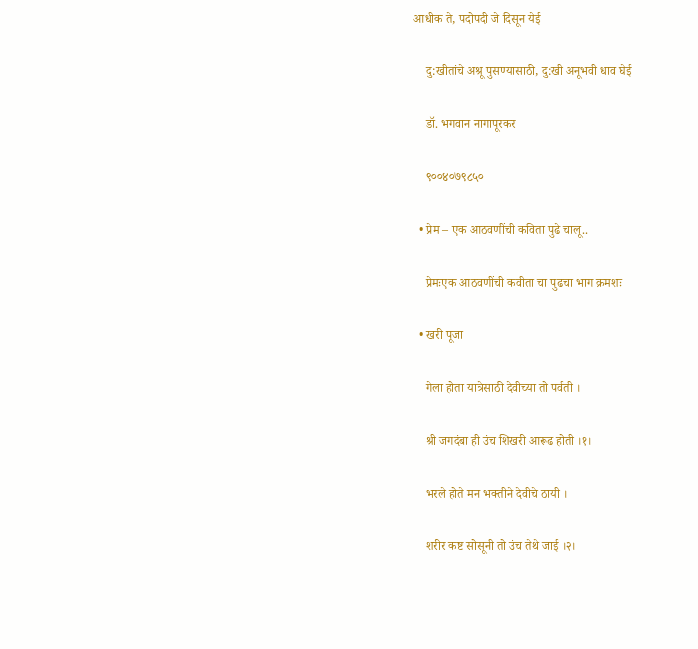आधीक ते, पदोपदी जे दिसून येई

    दु:खीतांचे अश्रू पुसण्यासाठी, दु:खी अनूभवी धाव घेई

    डॉ. भगवान नागापूरकर

    ९००४०७९८५०

  • प्रेम – एक आठवणींची कविता पुढे चालू..

    प्रेमःएक आठवणींची कवीता चा पुढचा भाग क्रमशः

  • खरी पूजा

    गेला होता यात्रेसाठी देवीच्या तो पर्वती ।

    श्री जगदंबा ही उंच शिखरी आरूढ होती ।१।

    भरले होते मन भक्तीने देवीचे ठायी ।

    शरीर कष्ट सोसूनी तो उंच तेथे जाई ।२।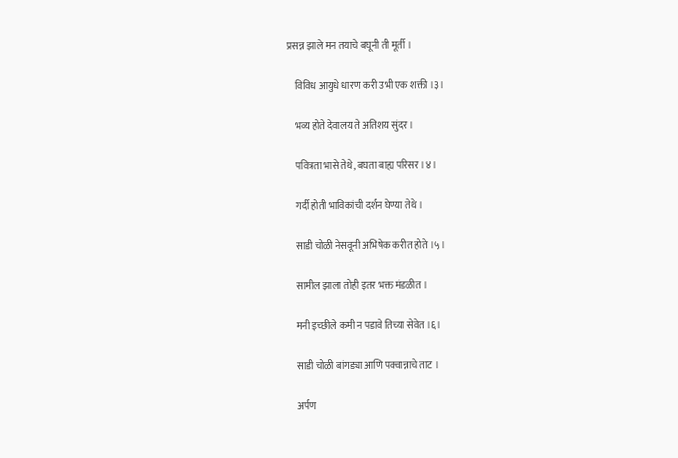प्रसन्न झाले मन तयाचे बघूनी ती मूर्ती ।

    विविध आयुधे धारण करी उभी एक शक्ती ।३।

    भव्य होते देवालय ते अतिशय सुंदर ।

    पवित्रता भासे तेथे, बघता बाह्य परिसर ।४।

    गर्दी होती भाविकांची दर्शन घेण्या तेथे ।

    साडी चोळी नेसवूनी अभिषेक करीत होते ।५।

    सामील झाला तोही इतर भक्त मंडळीत ।

    मनी इच्छीले कमी न पडावे तिच्या सेवेत ।६।

    साडी चोळी बांगड्या आणि पक्वान्नाचे ताट ।

    अर्पण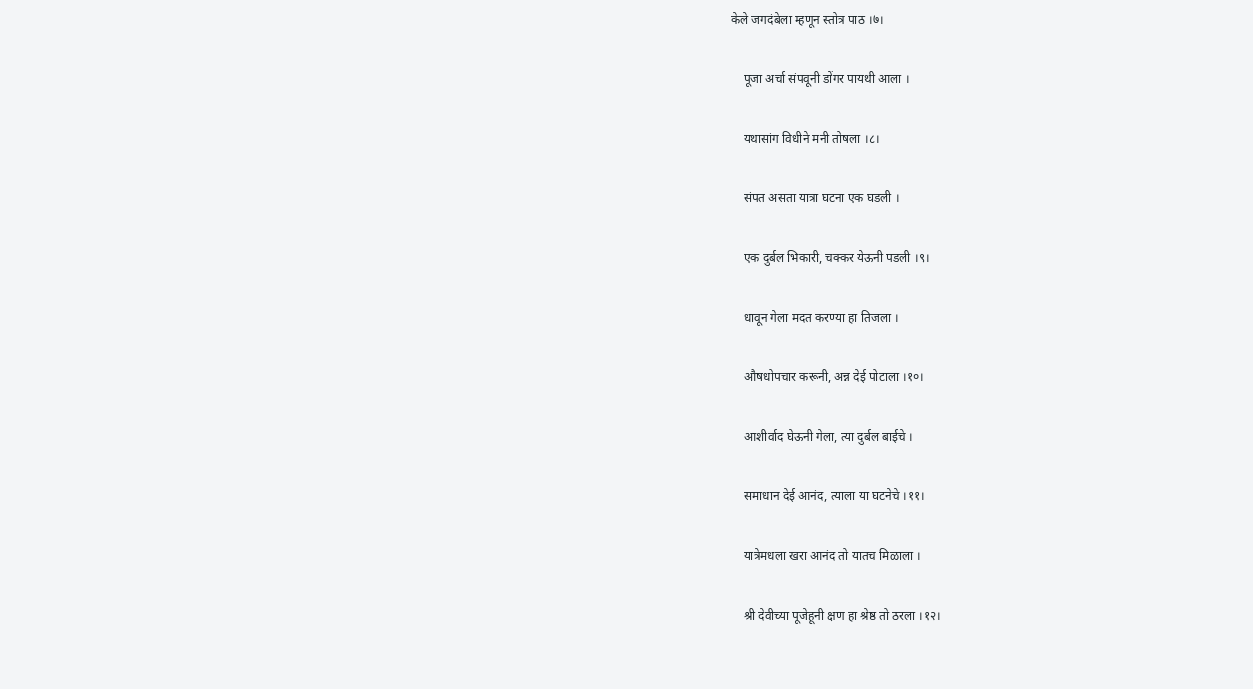केले जगदंबेला म्हणून स्तोत्र पाठ ।७।

    पूजा अर्चा संपवूनी डोंगर पायथी आला ।

    यथासांग विधीने मनी तोषला ।८।

    संपत असता यात्रा घटना एक घडली ।

    एक दुर्बल भिकारी, चक्कर येऊनी पडली ।९।

    धावून गेला मदत करण्या हा तिजला ।

    औषधोपचार करूनी, अन्न देई पोटाला ।१०।

    आशीर्वाद घेऊनी गेला, त्या दुर्बल बाईचे ।

    समाधान देई आनंद, त्याला या घटनेचे ।११।

    यात्रेमधला खरा आनंद तो यातच मिळाला ।

    श्री देवीच्या पूजेहूनी क्षण हा श्रेष्ठ तो ठरला ।१२।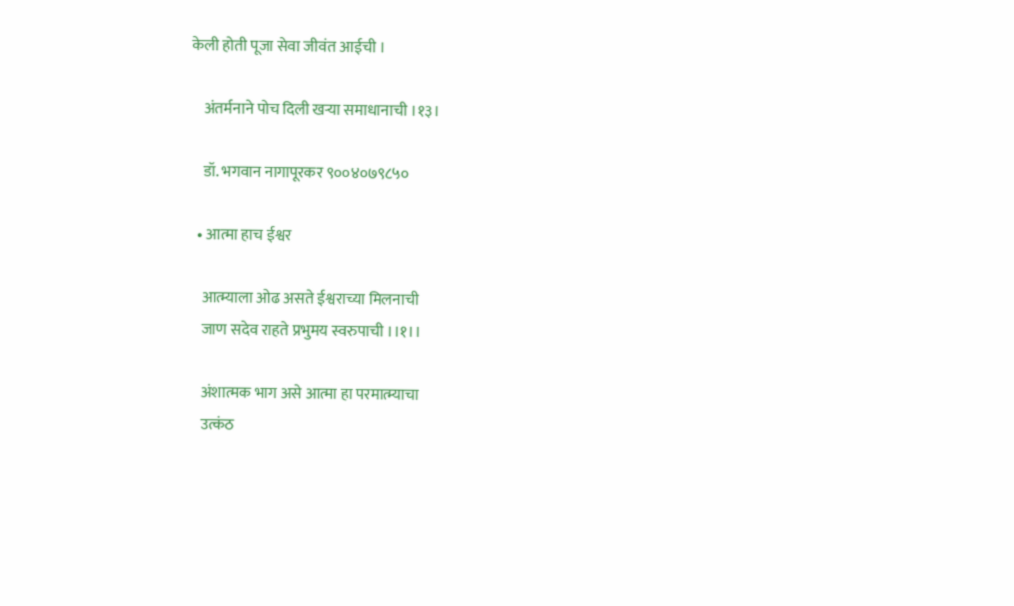केली होती पूजा सेवा जीवंत आईची ।

    अंतर्मनाने पोच दिली खऱ्या समाधानाची ।१३।

    डॉ. भगवान नागापूरकर ९००४०७९८५०

  • आत्मा हाच ईश्वर

    आत्म्याला ओढ असते ईश्वराच्या मिलनाची
    जाण सदेव राहते प्रभुमय स्वरुपाची ।।१।।

    अंशात्मक भाग असे आत्मा हा परमात्म्याचा
    उत्कंठ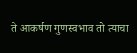ते आकर्षण गुणस्वभाव तो त्याचा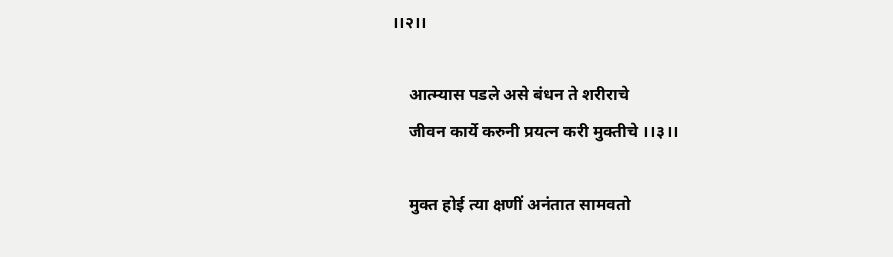।।२।।

    आत्म्यास पडले असे बंधन ते शरीराचे
    जीवन कार्ये करुनी प्रयत्न करी मुक्तीचे ।।३।।

    मुक्त होई त्या क्षणीं अनंतात सामवतो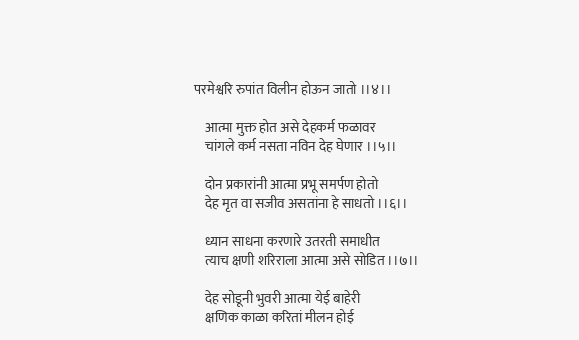परमेश्वरि रुपांत विलीन होऊन जातो ।।४।।

    आत्मा मुक्त होत असे देहकर्म फळावर
    चांगले कर्म नसता नविन देह घेणार ।।५।।

    दोन प्रकारांनी आत्मा प्रभू समर्पण होतो
    देह मृत वा सजीव असतांना हे साधतो ।।६।।

    ध्यान साधना करणारे उतरती समाधीत
    त्याच क्षणी शरिराला आत्मा असे सोडित ।।७।।

    देह सोडूनी भुवरी आत्मा येई बाहेरी
    क्षणिक काळा करितां मीलन होई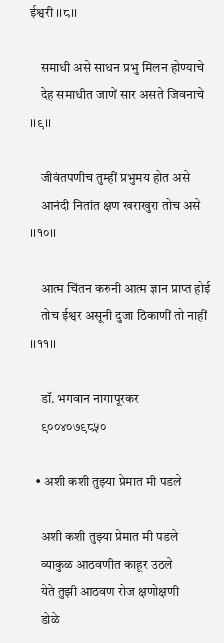ईश्वरी ।।८।।

    समाधी असे साधन प्रभु मिलन होण्याचे
    देह समाधीत जाणें सार असते जिवनाचे ।।९।।

    जीवंतपणीच तुम्हीं प्रभुमय होत असे
    आनंदी नितांत क्षण खराखुरा तोच असे ।।१०।।

    आत्म चिंतन करुनी आत्म ज्ञान प्राप्त होई
    तोच ईश्वर असूनी दुजा ठिकाणीं तो नाहीं ।।११।।

    डॉ. भगवान नागापूरकर
    ९००४०७९८५०

  • अशी कशी तुझ्या प्रेमात मी पडले

    अशी कशी तुझ्या प्रेमात मी पडले
    व्याकुळ आठवणीत काहूर उठले
    येते तुझी आठवण रोज क्षणोक्षणी
    डोळे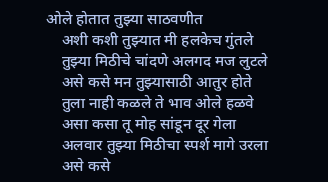ओले होतात तुझ्या साठवणीत
    अशी कशी तुझ्यात मी हलकेच गुंतले
    तुझ्या मिठीचे चांदणे अलगद मज लुटले
    असे कसे मन तुझ्यासाठी आतुर होते
    तुला नाही कळले ते भाव ओले हळवे
    असा कसा तू मोह सांडून दूर गेला
    अलवार तुझ्या मिठीचा स्पर्श मागे उरला
    असे कसे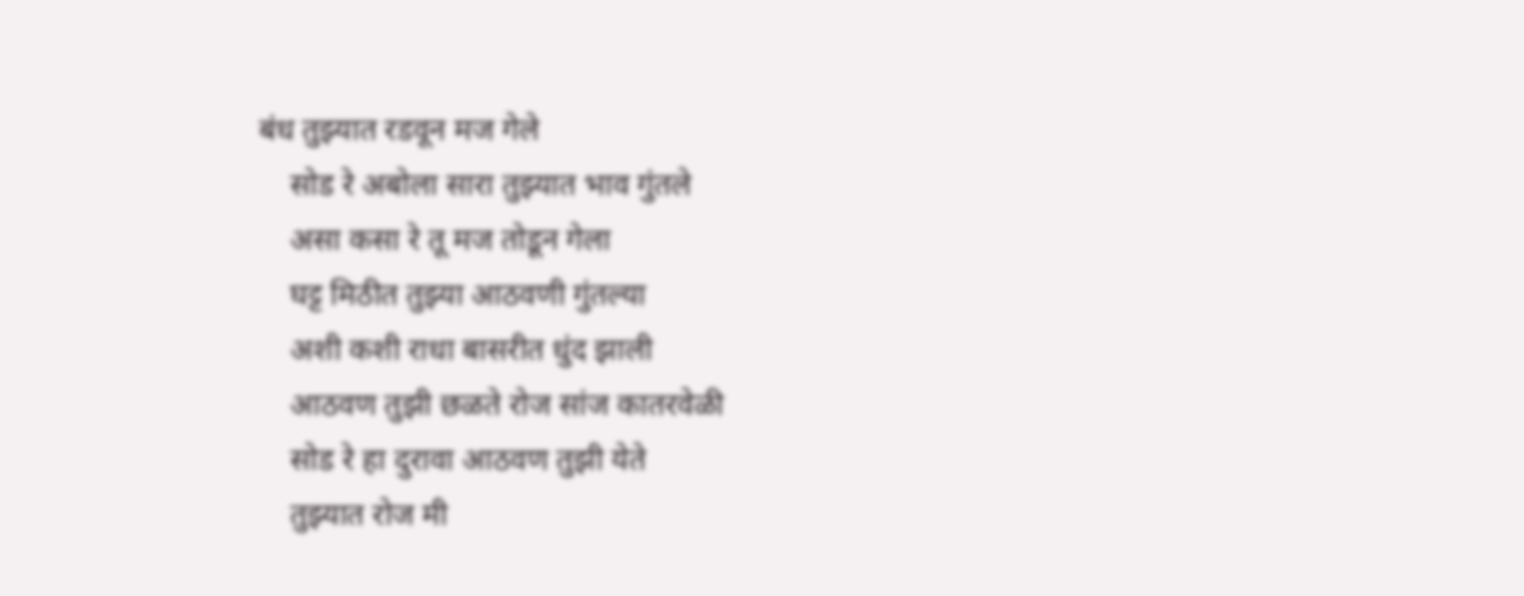बंध तुझ्यात रडवून मज गेले
    सोड रे अबोला सारा तुझ्यात भाव गुंतले
    असा कसा रे तू मज तोडून गेला
    घट्ट मिठीत तुझ्या आठवणी गुंतल्या
    अशी कशी राधा बासरीत धुंद झाली
    आठवण तुझी छळते रोज सांज कातरवेळी
    सोड रे हा दुरावा आठवण तुझी येते
    तुझ्यात रोज मी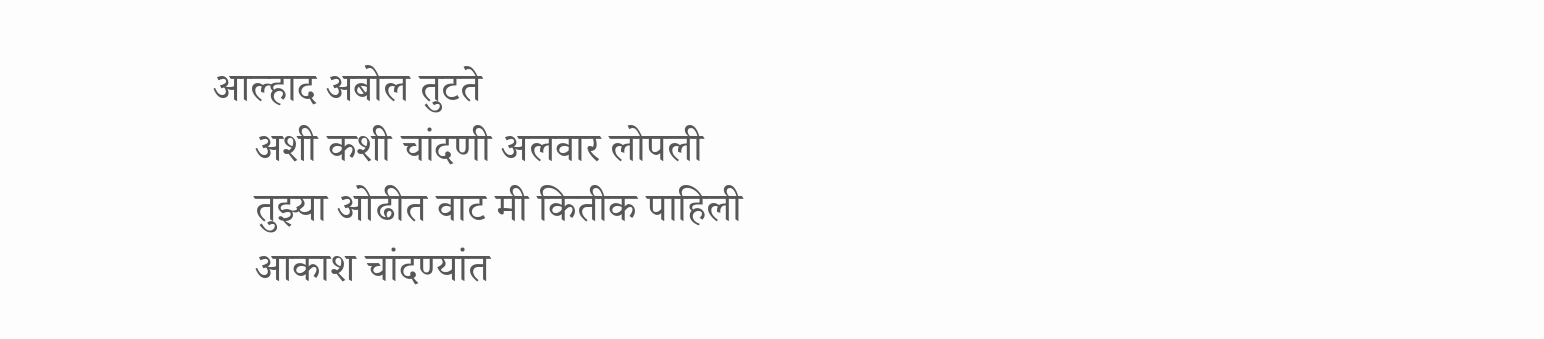आल्हाद अबोल तुटते
    अशी कशी चांदणी अलवार लोपली
    तुझ्या ओढीत वाट मी कितीक पाहिली
    आकाश चांदण्यांत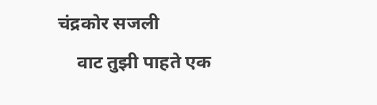चंद्रकोर सजली
    वाट तुझी पाहते एक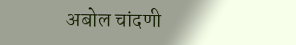अबोल चांदणी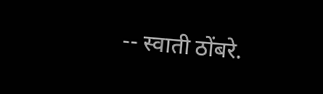-- स्वाती ठोंबरे.